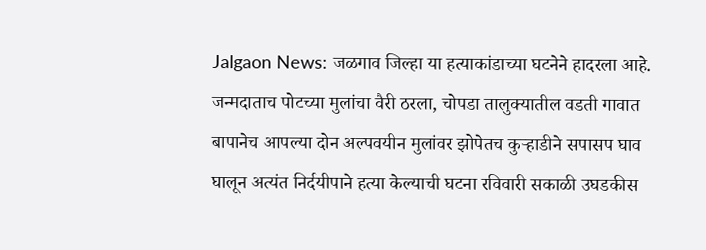Jalgaon News: जळगाव जिल्हा या हत्याकांडाच्या घटनेने हादरला आहे. जन्मदाताच पोटच्या मुलांचा वैरी ठरला, चोपडा तालुक्यातील वडती गावात बापानेच आपल्या दोन अल्पवयीन मुलांवर झोपेतच कुऱ्हाडीने सपासप घाव घालून अत्यंत निर्दयीपाने हत्या केल्याची घटना रविवारी सकाळी उघडकीस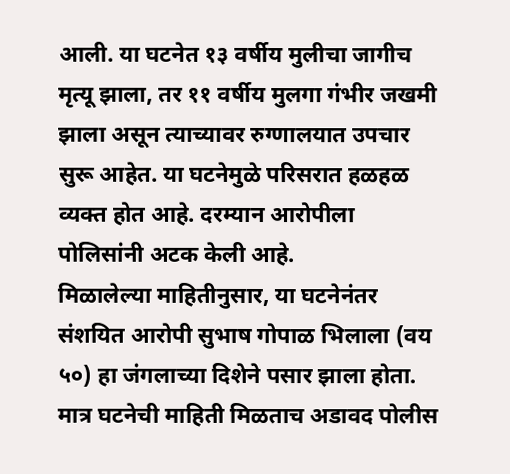आली. या घटनेत १३ वर्षीय मुलीचा जागीच मृत्यू झाला, तर ११ वर्षीय मुलगा गंभीर जखमी झाला असून त्याच्यावर रुग्णालयात उपचार सुरू आहेत. या घटनेमुळे परिसरात हळहळ व्यक्त होत आहे. दरम्यान आरोपीला पोलिसांनी अटक केली आहे.
मिळालेल्या माहितीनुसार, या घटनेनंतर संशयित आरोपी सुभाष गोपाळ भिलाला (वय ५०) हा जंगलाच्या दिशेने पसार झाला होता. मात्र घटनेची माहिती मिळताच अडावद पोलीस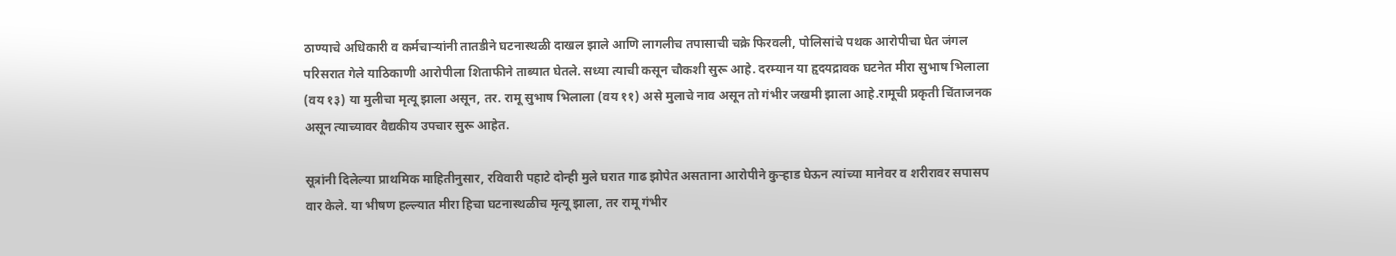ठाण्याचे अधिकारी व कर्मचाऱ्यांनी तातडीने घटनास्थळी दाखल झाले आणि लागलीच तपासाची चक्रे फिरवली, पोलिसांचे पथक आरोपीचा घेत जंगल परिसरात गेले याठिकाणी आरोपीला शिताफीने ताब्यात घेतले. सध्या त्याची कसून चौकशी सुरू आहे. दरम्यान या हृदयद्रावक घटनेत मीरा सुभाष भिलाला (वय १३) या मुलीचा मृत्यू झाला असून, तर. रामू सुभाष भिलाला (वय ११) असे मुलाचे नाव असून तो गंभीर जखमी झाला आहे.रामूची प्रकृती चिंताजनक असून त्याच्यावर वैद्यकीय उपचार सुरू आहेत.

सूत्रांनी दिलेल्या प्राथमिक माहितीनुसार, रविवारी पहाटे दोन्ही मुले घरात गाढ झोपेत असताना आरोपीने कुऱ्हाड घेऊन त्यांच्या मानेवर व शरीरावर सपासप वार केले. या भीषण हल्ल्यात मीरा हिचा घटनास्थळीच मृत्यू झाला, तर रामू गंभीर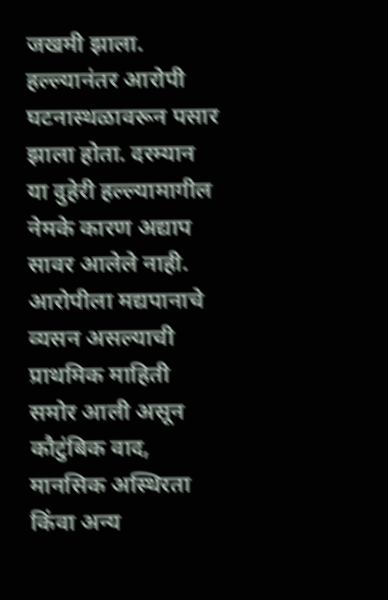जखमी झाला. हल्ल्यानंतर आरोपी घटनास्थळावरून पसार झाला होता. दरम्यान या दुहेरी हल्ल्यामागील नेमके कारण अद्याप सावर आलेले नाही. आरोपीला मद्यपानाचे व्यसन असल्याची प्राथमिक माहिती समोर आली असून कौटुंबिक वाद, मानसिक अस्थिरता किंवा अन्य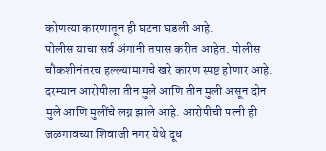कोणत्या कारणातून ही घटना घडली आहे.
पोलीस याचा सर्व अंगानी तपास करीत आहेत. पोलीस चौकशीनंतरच हल्ल्यामागचे खरे कारण स्पष्ट होणार आहे. दरम्यान आरोपीला तीन मुले आणि तीन मुली असून दोन मुले आणि मुलींचे लग्न झाले आहे. आरोपीची पत्नी ही जळगावच्या शिवाजी नगर येथे दूध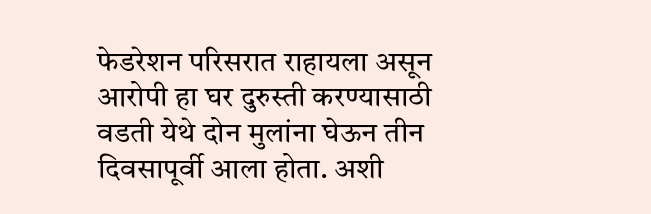फेडरेशन परिसरात राहायला असून आरोपी हा घर दुरुस्ती करण्यासाठी वडती येथे दोन मुलांना घेऊन तीन दिवसापूर्वी आला होता. अशी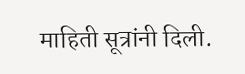माहिती सूत्रांनी दिली.